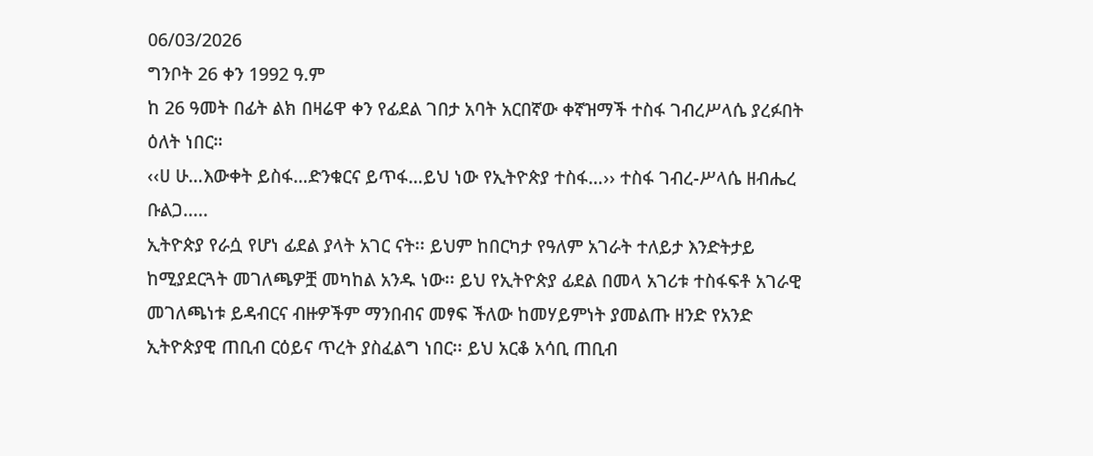06/03/2026
ግንቦት 26 ቀን 1992 ዓ.ም
ከ 26 ዓመት በፊት ልክ በዛሬዋ ቀን የፊደል ገበታ አባት አርበኛው ቀኛዝማች ተስፋ ገብረሥላሴ ያረፉበት ዕለት ነበር።
‹‹ሀ ሁ…እውቀት ይስፋ…ድንቁርና ይጥፋ…ይህ ነው የኢትዮጵያ ተስፋ…›› ተስፋ ገብረ-ሥላሴ ዘብሔረ ቡልጋ.....
ኢትዮጵያ የራሷ የሆነ ፊደል ያላት አገር ናት፡፡ ይህም ከበርካታ የዓለም አገራት ተለይታ እንድትታይ ከሚያደርጓት መገለጫዎቿ መካከል አንዱ ነው፡፡ ይህ የኢትዮጵያ ፊደል በመላ አገሪቱ ተስፋፍቶ አገራዊ መገለጫነቱ ይዳብርና ብዙዎችም ማንበብና መፃፍ ችለው ከመሃይምነት ያመልጡ ዘንድ የአንድ ኢትዮጵያዊ ጠቢብ ርዕይና ጥረት ያስፈልግ ነበር፡፡ ይህ አርቆ አሳቢ ጠቢብ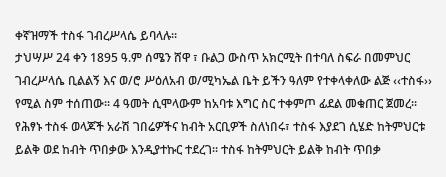ቀኛዝማች ተስፋ ገብረሥላሴ ይባላሉ፡፡
ታህሣሥ 24 ቀን 1895 ዓ.ም ሰሜን ሸዋ ፣ ቡልጋ ውስጥ አክርሚት በተባለ ስፍራ በመምህር ገብረሥላሴ ቢልልኝ እና ወ/ሮ ሥዕለአብ ወ/ሚካኤል ቤት ይችን ዓለም የተቀላቀለው ልጅ ‹‹ተስፋ›› የሚል ስም ተሰጠው፡፡ 4 ዓመት ሲሞላውም ከአባቱ እግር ስር ተቀምጦ ፊደል መቁጠር ጀመረ፡፡
የሕፃኑ ተስፋ ወላጆች አራሽ ገበሬዎችና ከብት አርቢዎች ስለነበሩ፣ ተስፋ እያደገ ሲሄድ ከትምህርቱ ይልቅ ወደ ከብት ጥበቃው እንዲያተኩር ተደረገ፡፡ ተስፋ ከትምህርት ይልቅ ከብት ጥበቃ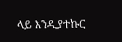ላይ እንዲያተኩር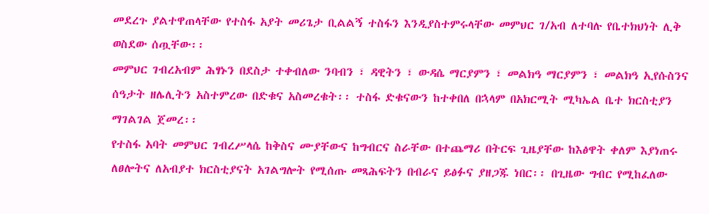መደረጉ ያልተዋጠላቸው የተስፋ አያት መሪጌታ ቢልልኝ ተስፋን እንዲያስተምሩላቸው መምህር ገ/አብ ለተባሉ የቤተክህነት ሊቅ ወስደው ሰጧቸው፡፡
መምህር ገብረአብም ሕፃኑን በደስታ ተቀብለው ንባብን ፣ ዳዊትን ፣ ውዳሴ ማርያምን ፣ መልክዓ ማርያምን ፣ መልክዓ ኢየሱስንና ሰዓታት ዘሌሊትን አስተምረው በድቁና አስመረቁት፡፡ ተስፋ ድቁናውን ከተቀበለ በኋላም በአክርሚት ሚካኤል ቤተ ክርስቲያን ማገልገል ጀመረ፡፡
የተስፋ አባት መምህር ገብረሥላሴ ከቅስና ሙያቸውና ከግብርና ስራቸው በተጨማሪ በትርፍ ጊዜያቸው ከእፅዋት ቀለም እያነጠሩ ለፀሎትና ለአብያተ ክርስቲያናት አገልግሎት የሚሰጡ መጻሕፍትን በብራና ይፅፉና ያዘጋጁ ነበር፡፡ በጊዜው ግብር የሚከፈለው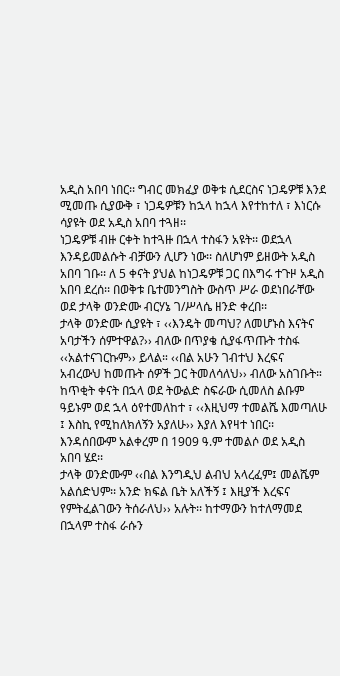አዲስ አበባ ነበር፡፡ ግብር መክፈያ ወቅቱ ሲደርስና ነጋዴዎቹ እንደ ሚመጡ ሲያውቅ ፣ ነጋዴዎቹን ከኋላ ከኋላ እየተከተለ ፣ እነርሱ ሳያዩት ወደ አዲስ አበባ ተጓዘ፡፡
ነጋዴዎቹ ብዙ ርቀት ከተጓዙ በኋላ ተስፋን አዩት፡፡ ወደኋላ እንዳይመልሱት ብቻውን ሊሆን ነው፡፡ ስለሆነም ይዘውት አዲስ አበባ ገቡ፡፡ ለ 5 ቀናት ያህል ከነጋዴዎቹ ጋር በእግሩ ተጉዞ አዲስ አበባ ደረሰ፡፡ በወቅቱ ቤተመንግስት ውስጥ ሥራ ወደነበራቸው ወደ ታላቅ ወንድሙ ብርሃኔ ገ/ሥላሴ ዘንድ ቀረበ፡፡
ታላቅ ወንድሙ ሲያዩት ፣ ‹‹እንዴት መጣህ? ለመሆኑስ እናትና አባታችን ሰምተዋል?›› ብለው በጥያቄ ሲያፋጥጡት ተስፋ ‹‹አልተናገርኩም›› ይላል። ‹‹በል አሁን ገብተህ እረፍና አብረውህ ከመጡት ሰዎች ጋር ትመለሳለህ›› ብለው አስገቡት።
ከጥቂት ቀናት በኋላ ወደ ትውልድ ስፍራው ሲመለስ ልቡም ዓይኑም ወደ ኋላ ዕየተመለከተ ፣ ‹‹እዚህማ ተመልሼ እመጣለሁ ፤ እስኪ የሚከለክለኝን አያለሁ›› እያለ እየዛተ ነበር፡፡ እንዳሰበውም አልቀረም በ 1909 ዓ.ም ተመልሶ ወደ አዲስ አበባ ሄደ፡፡
ታላቅ ወንድሙም ‹‹በል እንግዲህ ልብህ አላረፈም፤ መልሼም አልሰድህም፡፡ አንድ ክፍል ቤት አለችኝ ፤ እዚያች እረፍና የምትፈልገውን ትሰራለህ›› አሉት፡፡ ከተማውን ከተለማመደ በኋላም ተስፋ ራሱን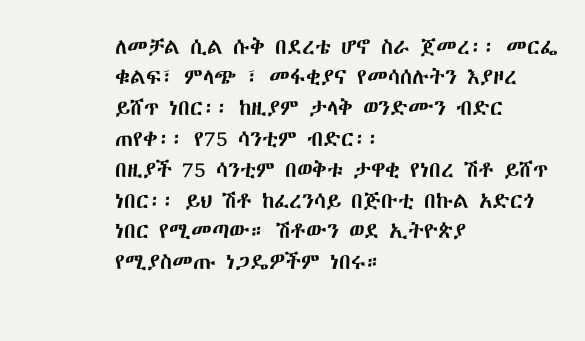ለመቻል ሲል ሱቅ በደረቴ ሆኖ ስራ ጀመረ፡፡ መርፌ ቁልፍ፣ ምላጭ ፣ መፋቂያና የመሳሰሉትን እያዞረ ይሸጥ ነበር፡፡ ከዚያም ታላቅ ወንድሙን ብድር ጠየቀ፡፡ የ75 ሳንቲም ብድር፡፡
በዚያች 75 ሳንቲም በወቅቱ ታዋቂ የነበረ ሽቶ ይሸጥ ነበር፡፡ ይህ ሽቶ ከፈረንሳይ በጅቡቲ በኩል አድርጎ ነበር የሚመጣው። ሽቶውን ወደ ኢትዮጵያ የሚያስመጡ ነጋዴዎችም ነበሩ።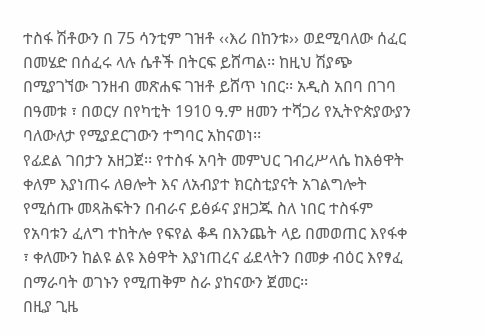ተስፋ ሽቶውን በ 75 ሳንቲም ገዝቶ ‹‹እሪ በከንቱ›› ወደሚባለው ሰፈር በመሄድ በሰፈሩ ላሉ ሴቶች በትርፍ ይሸጣል፡፡ ከዚህ ሽያጭ በሚያገኘው ገንዘብ መጽሐፍ ገዝቶ ይሸጥ ነበር፡፡ አዲስ አበባ በገባ በዓመቱ ፣ በወርሃ በየካቲት 1910 ዓ.ም ዘመን ተሻጋሪ የኢትዮጵያውያን ባለውለታ የሚያደርገውን ተግባር አከናወነ፡፡
የፊደል ገበታን አዘጋጀ፡፡ የተስፋ አባት መምህር ገብረሥላሴ ከእፅዋት ቀለም እያነጠሩ ለፀሎት እና ለአብያተ ክርስቲያናት አገልግሎት የሚሰጡ መጻሕፍትን በብራና ይፅፉና ያዘጋጁ ስለ ነበር ተስፋም የአባቱን ፈለግ ተከትሎ የፍየል ቆዳ በእንጨት ላይ በመወጠር እየፋቀ ፣ ቀለሙን ከልዩ ልዩ እፅዋት እያነጠረና ፊደላትን በመቃ ብዕር እየፃፈ በማራባት ወገኑን የሚጠቅም ስራ ያከናውን ጀመር፡፡
በዚያ ጊዜ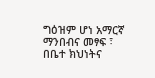ግዕዝም ሆነ አማርኛ ማንበብና መፃፍ ፣ በቤተ ክህነትና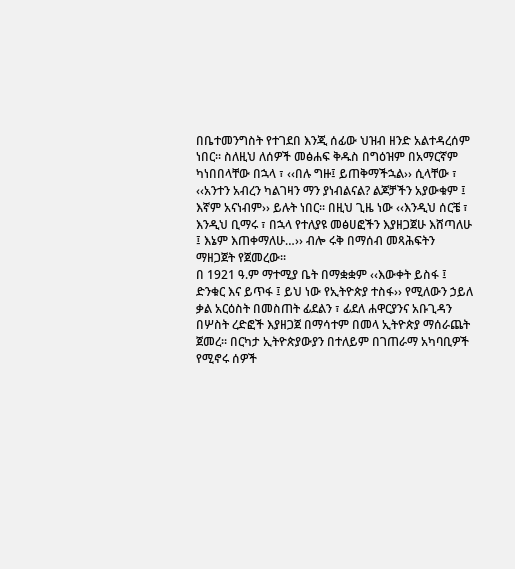በቤተመንግስት የተገደበ እንጂ ሰፊው ህዝብ ዘንድ አልተዳረሰም ነበር፡፡ ስለዚህ ለሰዎች መፅሐፍ ቅዱስ በግዕዝም በአማርኛም ካነበበላቸው በኋላ ፣ ‹‹በሉ ግዙ፤ ይጠቅማችኋል›› ሲላቸው ፣ ‹‹አንተን አብረን ካልገዛን ማን ያነብልናል? ልጆቻችን አያውቁም ፤ እኛም አናነብም›› ይሉት ነበር፡፡ በዚህ ጊዜ ነው ‹‹እንዲህ ሰርቼ ፣ እንዲህ ቢማሩ ፣ በኋላ የተለያዩ መፅሀፎችን እያዘጋጀሁ እሸጣለሁ ፤ እኔም እጠቀማለሁ…›› ብሎ ሩቅ በማሰብ መጻሕፍትን ማዘጋጀት የጀመረው፡፡
በ 1921 ዓ.ም ማተሚያ ቤት በማቋቋም ‹‹እውቀት ይስፋ ፤ ድንቁር እና ይጥፋ ፤ ይህ ነው የኢትዮጵያ ተስፋ›› የሚለውን ኃይለ ቃል አርዕስት በመስጠት ፊደልን ፣ ፊደለ ሐዋርያንና አቡጊዳን በሦስት ረድፎች እያዘጋጀ በማሳተም በመላ ኢትዮጵያ ማሰራጨት ጀመረ፡፡ በርካታ ኢትዮጵያውያን በተለይም በገጠራማ አካባቢዎች የሚኖሩ ሰዎች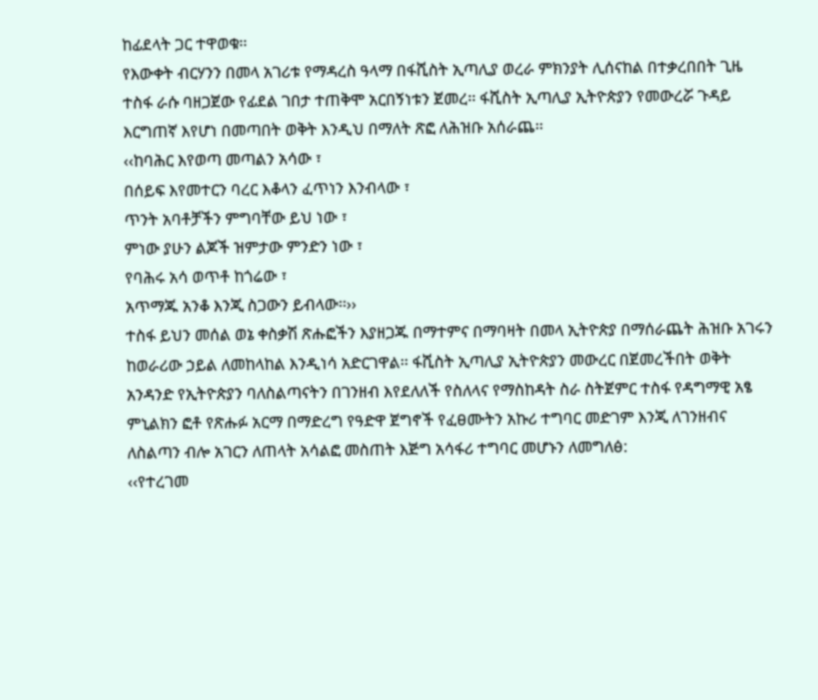ከፊደላት ጋር ተዋወቁ፡፡
የእውቀት ብርሃንን በመላ አገሪቱ የማዳረስ ዓላማ በፋሺስት ኢጣሊያ ወረራ ምክንያት ሊሰናከል በተቃረበበት ጊዜ ተስፋ ራሱ ባዘጋጀው የፊደል ገበታ ተጠቅሞ አርበኝነቱን ጀመረ፡፡ ፋሺስት ኢጣሊያ ኢትዮጵያን የመውረሯ ጉዳይ እርግጠኛ እየሆነ በመጣበት ወቅት እንዲህ በማለት ጽፎ ለሕዝቡ አሰራጨ፡፡
‹‹ከባሕር እየወጣ መጣልን አሳው ፣
በሰይፍ እየመተርን ባረር እቆላን ፈጥነን እንብላው ፣
ጥንት አባቶቻችን ምግባቸው ይህ ነው ፣
ምነው ያሁን ልጆች ዝምታው ምንድን ነው ፣
የባሕሩ አሳ ወጥቶ ከጎሬው ፣
አጥማጁ አንቆ እንጂ ስጋውን ይብላው፡፡››
ተስፋ ይህን መሰል ወኔ ቀስቃሽ ጽሑፎችን እያዘጋጁ በማተምና በማባዛት በመላ ኢትዮጵያ በማሰራጨት ሕዝቡ አገሩን ከወራሪው ኃይል ለመከላከል እንዲነሳ አድርገዋል፡፡ ፋሺስት ኢጣሊያ ኢትዮጵያን መውረር በጀመረችበት ወቅት አንዳንድ የኢትዮጵያን ባለስልጣናትን በገንዘብ እየደለለች የስለላና የማስከዳት ስራ ስትጀምር ተስፋ የዳግማዊ አፄ ምኒልክን ፎቶ የጽሑፉ አርማ በማድረግ የዓድዋ ጀግኖች የፈፀሙትን አኩሪ ተግባር መድገም እንጂ ለገንዘብና ለስልጣን ብሎ አገርን ለጠላት አሳልፎ መስጠት እጅግ አሳፋሪ ተግባር መሆኑን ለመግለፅ:
‹‹የተረገመ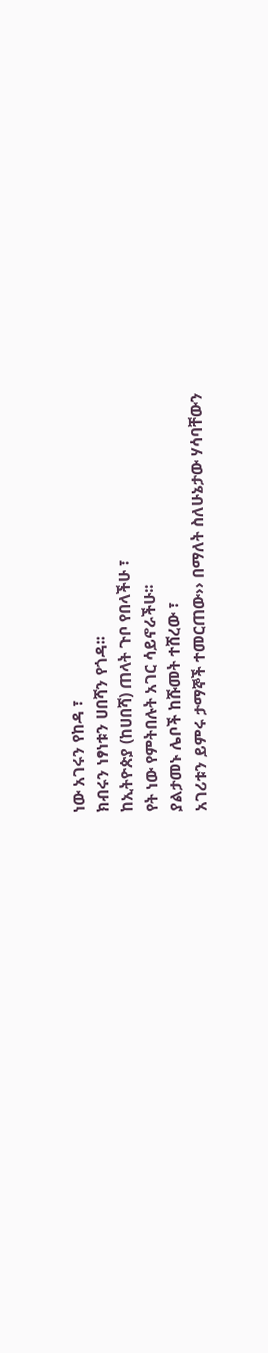ነው አገሩን የከዳ ፣
ክብሩን ነፃነቱን ሀበሻን የጎዳ፡፡
ከኢትዮጵያ (ከሀበሻ) ጠላት ጉቦ የበላችሁ ፣
የት ነው የምትበሉት አገር ሳይኖራችሁ፡፡
ያልታመኑ ሌቦች ከሹመት ተሸረው ፣
አገሪቱን ይምሩ ታማኞች ተመርጠው›› በማለት ስለሁኔታው ሃሳባቸውን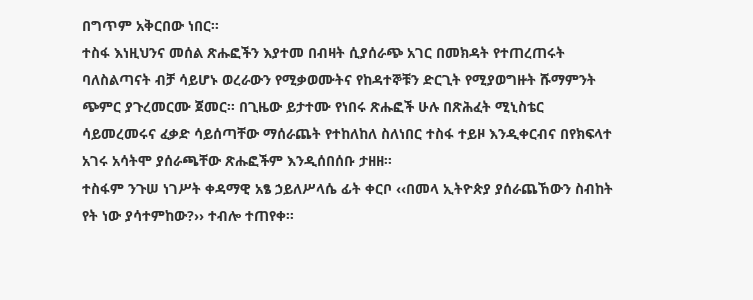በግጥም አቅርበው ነበር፡፡
ተስፋ እነዚህንና መሰል ጽሑፎችን እያተመ በብዛት ሲያሰራጭ አገር በመክዳት የተጠረጠሩት ባለስልጣናት ብቻ ሳይሆኑ ወረራውን የሚቃወሙትና የከዳተኞቹን ድርጊት የሚያወግዙት ሹማምንት ጭምር ያጉረመርሙ ጀመር፡፡ በጊዜው ይታተሙ የነበሩ ጽሑፎች ሁሉ በጽሕፈት ሚኒስቴር ሳይመረመሩና ፈቃድ ሳይሰጣቸው ማሰራጨት የተከለከለ ስለነበር ተስፋ ተይዞ እንዲቀርብና በየክፍላተ አገሩ አሳትሞ ያሰራጫቸው ጽሑፎችም እንዲሰበሰቡ ታዘዘ፡፡
ተስፋም ንጉሠ ነገሥት ቀዳማዊ አፄ ኃይለሥላሴ ፊት ቀርቦ ‹‹በመላ ኢትዮጵያ ያሰራጨኸውን ስብከት የት ነው ያሳተምከው?›› ተብሎ ተጠየቀ፡፡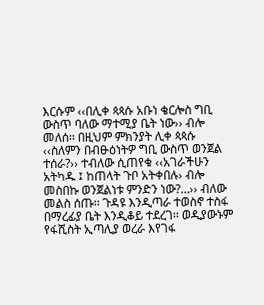እርሱም ‹‹በሊቀ ጳጳሱ አቡነ ቄርሎስ ግቢ ውስጥ ባለው ማተሚያ ቤት ነው›› ብሎ መለሰ፡፡ በዚህም ምክንያት ሊቀ ጳጳሱ ‹‹ስለምን በብፁዕነትዎ ግቢ ውስጥ ወንጀል ተሰራ?›› ተብለው ሲጠየቁ ‹‹አገራችሁን አትካዱ ፤ ከጠላት ጉቦ አትቀበሉ› ብሎ መስበኩ ወንጀልነቱ ምንድን ነው?…›› ብለው መልስ ሰጡ፡፡ ጉዳዩ እንዲጣራ ተወስኖ ተስፋ በማረፊያ ቤት እንዲቆይ ተደረገ፡፡ ወዲያውኑም የፋሺስት ኢጣሊያ ወረራ እየገፋ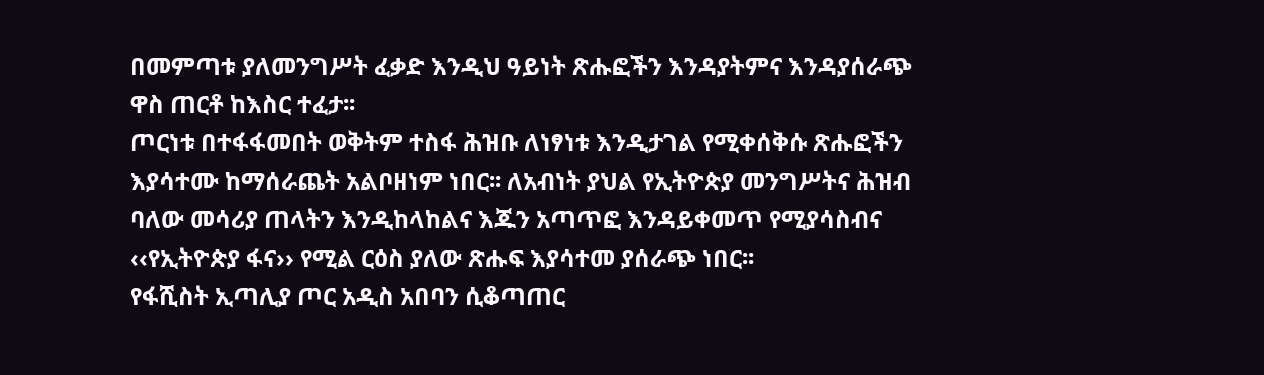በመምጣቱ ያለመንግሥት ፈቃድ እንዲህ ዓይነት ጽሑፎችን እንዳያትምና እንዳያሰራጭ ዋስ ጠርቶ ከእስር ተፈታ፡፡
ጦርነቱ በተፋፋመበት ወቅትም ተስፋ ሕዝቡ ለነፃነቱ እንዲታገል የሚቀሰቅሱ ጽሑፎችን እያሳተሙ ከማሰራጨት አልቦዘነም ነበር፡፡ ለአብነት ያህል የኢትዮጵያ መንግሥትና ሕዝብ ባለው መሳሪያ ጠላትን እንዲከላከልና እጁን አጣጥፎ እንዳይቀመጥ የሚያሳስብና ‹‹የኢትዮጵያ ፋና›› የሚል ርዕስ ያለው ጽሑፍ እያሳተመ ያሰራጭ ነበር፡፡
የፋሺስት ኢጣሊያ ጦር አዲስ አበባን ሲቆጣጠር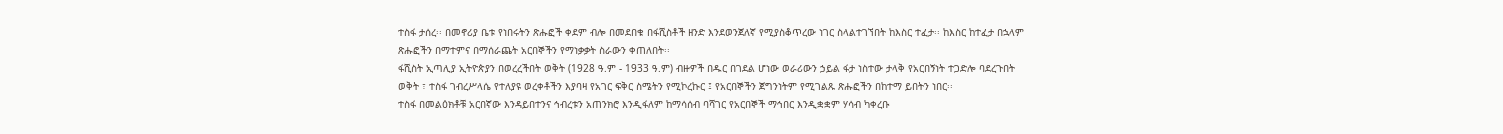ተስፋ ታሰረ፡፡ በመኖሪያ ቤቱ የነበሩትን ጽሑፎች ቀደም ብሎ በመደበቁ በፋሺስቶች ዘንድ እንደወንጀለኛ የሚያስቆጥረው ነገር ስላልተገኘበት ከእስር ተፈታ፡፡ ከእስር ከተፈታ በኋላም ጽሑፎችን በማተምና በማሰራጨት አርበኞችን የማነቃቃት ስራውን ቀጠለበት፡፡
ፋሺስት ኢጣሊያ ኢትዮጵያን በወረረችበት ወቅት (1928 ዓ.ም - 1933 ዓ.ም) ብዙዎች በዱር በገደል ሆነው ወራሪውን ኃይል ፋታ ነስተው ታላቅ የአርበኝነት ተጋድሎ ባደረጉበት ወቅት ፣ ተስፋ ገብረሥላሴ የተለያዩ ወረቀቶችን እያባዛ የአገር ፍቅር ስሜትን የሚኮረኩር ፤ የአርበኞችን ጀግንነትም የሚገልጹ ጽሑፎችን በከተማ ይበትን ነበር፡፡
ተስፋ በመልዕክቶቹ አርበኛው እንዳይበተንና ኅብረቱን አጠንክሮ እንዲፋለም ከማሳሰብ ባሻገር የአርበኞች ማኅበር እንዲቋቋም ሃሳብ ካቀረቡ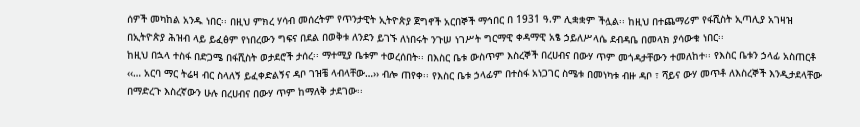ሰዎች መካከል አንዱ ነበር፡፡ በዚህ ምክረ ሃሳብ መሰረትም የጥንታዊት ኢትዮጵያ ጀግኖች አርበኞች ማኅበር በ 1931 ዓ.ም ሊቋቋም ችሏል፡፡ ከዚህ በተጨማሪም የፋሺስት ኢጣሊያ አገዛዝ በኢትዮጵያ ሕዝብ ላይ ይፈፅም የነበረውን ግፍና በደል በወቅቱ ለንደን ይገኙ ለነበሩት ንጉሠ ነገሥት ግርማዊ ቀዳማዊ አፄ ኃይለሥላሴ ደብዳቤ በመላክ ያሳውቁ ነበር፡፡
ከዚህ በኋላ ተስፋ በድጋሜ በፋሺስት ወታደሮች ታሰረ፡፡ ማተሚያ ቤቱም ተወረሰበት፡፡ በእስር ቤቱ ውስጥም እስረኞች በረሀብና በውሃ ጥም መጎዳታቸውን ተመለከተ፡፡ የእስር ቤቱን ኃላፊ አስጠርቶ ‹‹… አርባ ማር ትሬዛ ብር ስላለኝ ይፈቀድልኝና ዳቦ ገዝቼ ላብላቸው…›› ብሎ ጠየቀ፡፡ የእስር ቤቱ ኃላፊም በተስፋ አነጋገር ስሜቱ በመነካቱ ብዙ ዳቦ ፣ ሻይና ውሃ መጥቶ ለእስረኞች እንዲታደላቸው በማድረጉ እስረኛውን ሁሉ በረሀብና በውሃ ጥም ከማለቅ ታደገው፡፡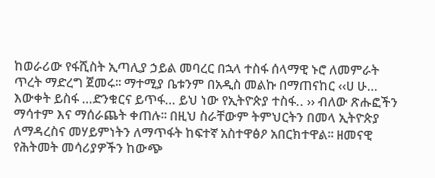ከወራሪው የፋሺስት ኢጣሊያ ኃይል መባረር በኋላ ተስፋ ሰላማዊ ኑሮ ለመምራት ጥረት ማድረግ ጀመሩ፡፡ ማተሚያ ቤቱንም በአዲስ መልኩ በማጠናከር ‹‹ሀ ሁ… እውቀት ይስፋ …ድንቁርና ይጥፋ… ይህ ነው የኢትዮጵያ ተስፋ.. ›› ብለው ጽሑፎችን ማሳተም እና ማሰራጨት ቀጠሉ፡፡ በዚህ ስራቸውም ትምህርትን በመላ ኢትዮጵያ ለማዳረስና መሃይምነትን ለማጥፋት ከፍተኛ አስተዋፅዖ አበርክተዋል፡፡ ዘመናዊ የሕትመት መሳሪያዎችን ከውጭ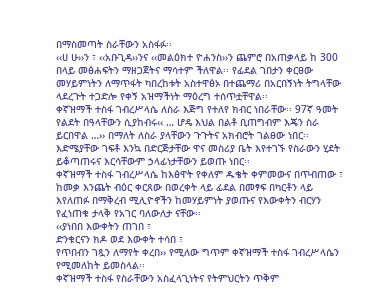በማስመጣት ስራቸውን አስፋፉ፡፡
‹‹ሀ ሁ››ን ፣ ‹‹አቡጊዳ››ንና ‹‹መልዕክተ ዮሐንስ››ን ጨምሮ በአጠቃላይ ከ 300 በላይ መፅሐፍትን ማዘጋጀትና ማሳተም ችለዋል፡፡ የፊደል ገበታን ቀርፀው መሃይምነትን ለማጥፋት ካበረከቱት አስተዋፅኦ በተጨማሪ በአርበኝነት ትግላቸው ላደረጉት ተጋድሎ የቀኝ አዝማችነት ማዕረግ ተሰጥቷቸዋል፡፡
ቀኛዝማች ተስፋ ገብረሥላሴ ለስራ እጅግ የተለየ ክብር ነበራቸው፡፡ 97ኛ ዓመት የልደት በዓላቸውን ሲያከብሩ‹‹ … ሆዴ እህል በልቶ ቢጠግብም እጄን ስራ ይርበዋል …›› በማለት ለስራ ያላቸውን ጉጉትና አክብሮት ገልፀው ነበር፡፡ እድሜያቸው ገፍቶ እንኳ በድርጅታቸው ዋና መስሪያ ቤት እየተገኙ የስራውን ሂደት ይቆጣጠሩና እርሳቸውም ኃላፊነታቸውን ይወጡ ነበር፡፡
ቀኛዝማች ተስፋ ገብረሥላሴ ከእፅዋት የቀለም ዱቄት ቀምመውና በጥብጠው ፣ ከመቃ እንጨት ብዕር ቀርጸው በወረቀት ላይ ፊደል በመፃፍ በካርቶን ላይ እየለጠፉ በማቅረብ ሚሊዮኖችን ከመሃይምነት ያወጡና የእውቀትን ብርሃን የፈነጠቁ ታላቅ የአገር ባለውለታ ናቸው፡፡
‹‹ያነበበ እውቀትን ጠገበ ፣
ድንቁርናን ክዶ ወደ እውቀት ተሳበ ፣
የጥበብን ገጿን ለማየት ቀረበ›› የሚለው ግጥም ቀኛዝማች ተስፋ ገብረሥላሴን የሚመለከት ይመስላል፡፡
ቀኛዝማች ተስፋ የስራቸውን አስፈላጊነትና የትምህርትን ጥቅም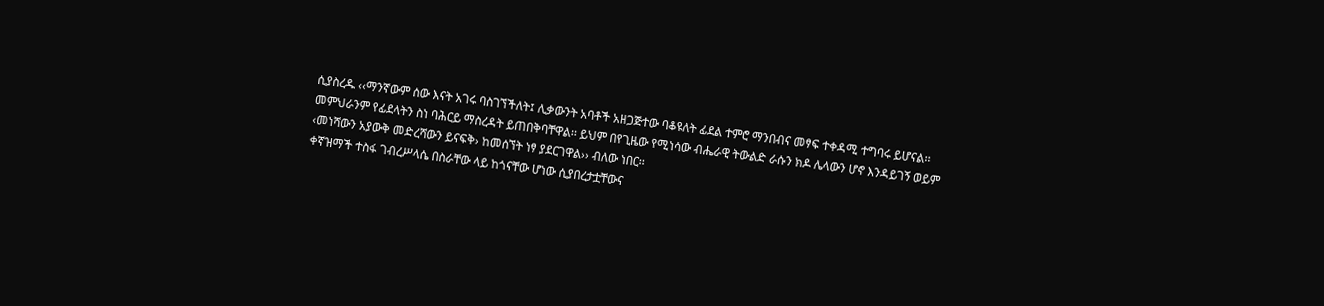ሲያስረዱ ‹‹ማንኛውም ሰው እናት አገሩ ባስገኘችለት፤ ሊቃውንት አባቶች አዘጋጅተው ባቆዩለት ፊደል ተምሮ ማንበብና መፃፍ ተቀዳሚ ተግባሩ ይሆናል፡፡ መምህራንም የፊደላትን ስነ ባሕርይ ማስረዳት ይጠበቅባቸዋል፡፡ ይህም በየጊዜው የሚነሳው ብሔራዊ ትውልድ ራሱን ክዶ ሌላውን ሆኖ እንዳይገኝ ወይም ‹መነሻውን አያውቅ መድረሻውን ይናፍቅ› ከመሰኘት ነፃ ያደርገዋል›› ብለው ነበር፡፡
ቀኛዝማች ተስፋ ገብረሥላሴ በስራቸው ላይ ከጎናቸው ሆነው ሲያበረታቷቸውና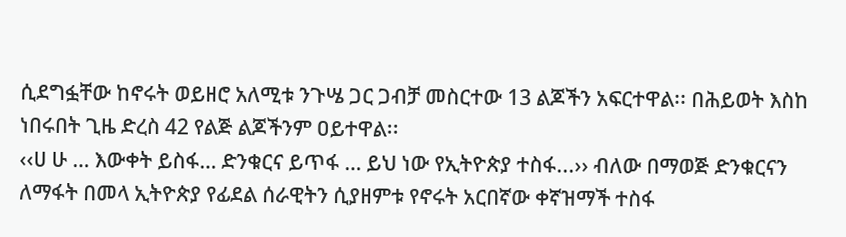ሲደግፏቸው ከኖሩት ወይዘሮ አለሚቱ ንጉሤ ጋር ጋብቻ መስርተው 13 ልጆችን አፍርተዋል፡፡ በሕይወት እስከ ነበሩበት ጊዜ ድረስ 42 የልጅ ልጆችንም ዐይተዋል፡፡
‹‹ሀ ሁ … እውቀት ይስፋ… ድንቁርና ይጥፋ … ይህ ነው የኢትዮጵያ ተስፋ...›› ብለው በማወጅ ድንቁርናን ለማፋት በመላ ኢትዮጵያ የፊደል ሰራዊትን ሲያዘምቱ የኖሩት አርበኛው ቀኛዝማች ተስፋ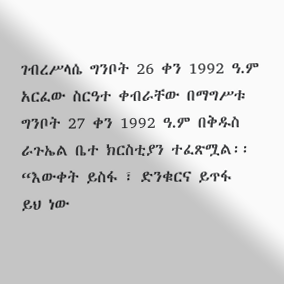ገብረሥላሴ ግንቦት 26 ቀን 1992 ዓ.ም አርፈው ስርዓተ ቀብራቸው በማግሥቱ ግንቦት 27 ቀን 1992 ዓ.ም በቅዱስ ራጉኤል ቤተ ክርስቲያን ተፈጽሟል፡፡
“እውቀት ይስፋ ፣ ድንቁርና ይጥፋ
ይህ ነው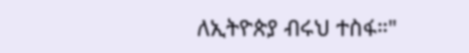ለኢትዮጵያ ብሩህ ተስፋ።"